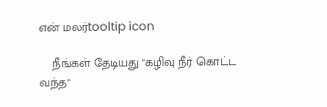என் மலர்tooltip icon

    நீங்கள் தேடியது "கழிவு நீர் கொட்ட வந்த"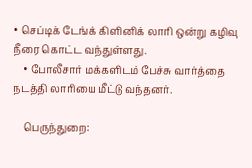• செப்டிக் டேங்க் கிளினிக் லாரி ஒன்று கழிவு நீரை கொட்ட வந்துள்ளது.
    • போலீசார் மக்களிடம் பேச்சு வார்த்தை நடத்தி லாரியை மீட்டு வந்தனர்.

    பெருந்துறை: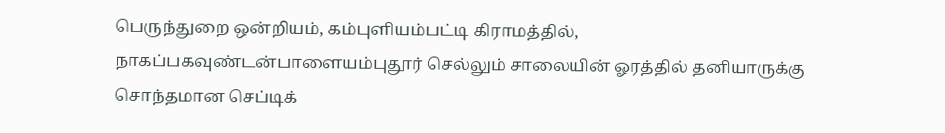பெருந்துறை ஒன்றியம், கம்புளியம்பட்டி கிராமத்தில், நாகப்பகவுண்டன்பாளையம்புதூர் செல்லும் சாலையின் ஓரத்தில் தனியாருக்கு சொந்தமான செப்டிக்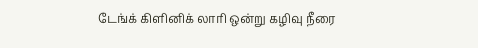டேங்க் கிளினிக் லாரி ஒன்று கழிவு நீரை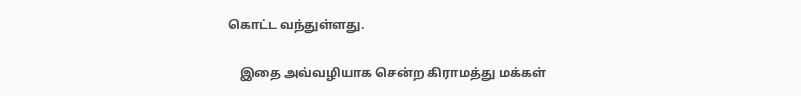கொட்ட வந்துள்ளது.

    இதை அவ்வழியாக சென்ற கிராமத்து மக்கள்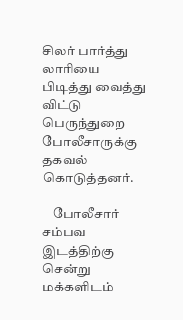சிலர் பார்த்து லாரியை பிடித்து வைத்து விட்டு பெருந்துறை போலீசாருக்கு தகவல் கொடுத்தனர்.

    போலீசார் சம்பவ இடத்திற்கு சென்று மக்களிடம்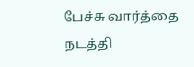பேச்சு வார்த்தை நடத்தி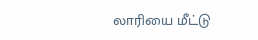லாரியை மீட்டு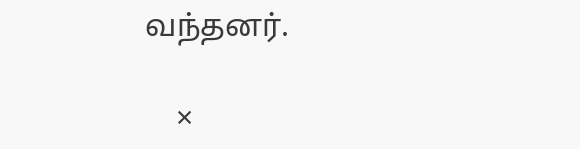வந்தனர்.

    ×